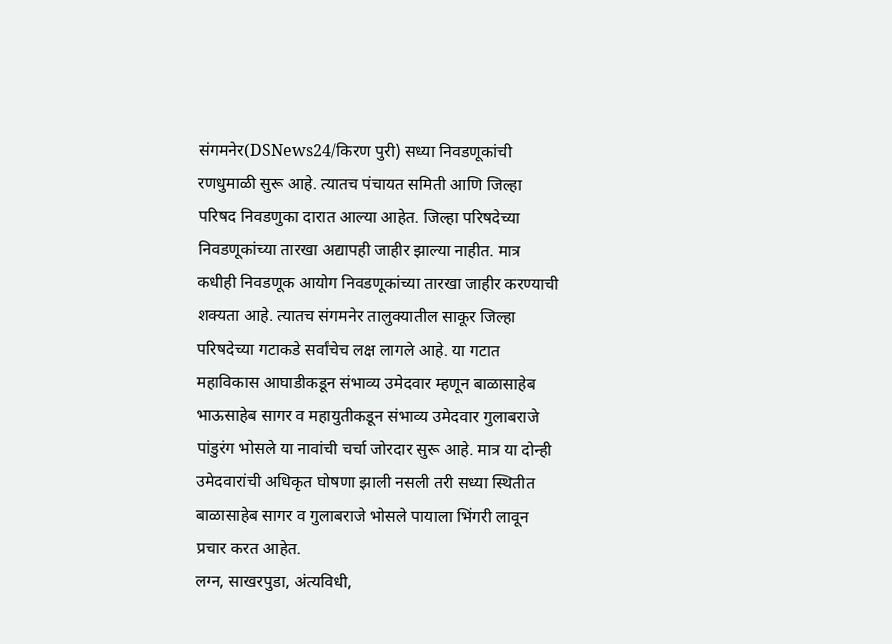संगमनेर(DSNews24/किरण पुरी) सध्या निवडणूकांची रणधुमाळी सुरू आहे. त्यातच पंचायत समिती आणि जिल्हा परिषद निवडणुका दारात आल्या आहेत. जिल्हा परिषदेच्या निवडणूकांच्या तारखा अद्यापही जाहीर झाल्या नाहीत. मात्र कधीही निवडणूक आयोग निवडणूकांच्या तारखा जाहीर करण्याची शक्यता आहे. त्यातच संगमनेर तालुक्यातील साकूर जिल्हा परिषदेच्या गटाकडे सर्वांचेच लक्ष लागले आहे. या गटात महाविकास आघाडीकडून संभाव्य उमेदवार म्हणून बाळासाहेब भाऊसाहेब सागर व महायुतीकडून संभाव्य उमेदवार गुलाबराजे पांडुरंग भोसले या नावांची चर्चा जोरदार सुरू आहे. मात्र या दोन्ही उमेदवारांची अधिकृत घोषणा झाली नसली तरी सध्या स्थितीत बाळासाहेब सागर व गुलाबराजे भोसले पायाला भिंगरी लावून प्रचार करत आहेत.
लग्न, साखरपुडा, अंत्यविधी,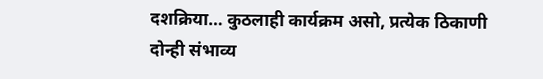दशक्रिया… कुठलाही कार्यक्रम असो, प्रत्येक ठिकाणी दोन्ही संभाव्य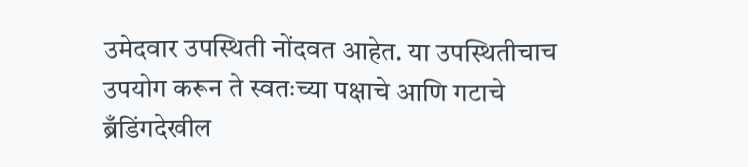उमेदवार उपस्थिती नोंदवत आहेत. या उपस्थितीचाच उपयोग करून ते स्वतःच्या पक्षाचे आणि गटाचे ब्रँडिंगदेखील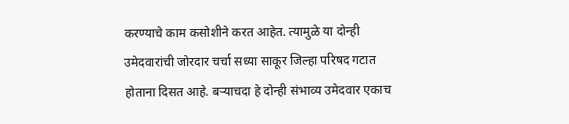करण्याचे काम कसोशीने करत आहेत. त्यामुळे या दोन्ही उमेदवारांची जोरदार चर्चा सध्या साकूर जिल्हा परिषद गटात होताना दिसत आहे. बऱ्याचदा हे दोन्ही संभाव्य उमेदवार एकाच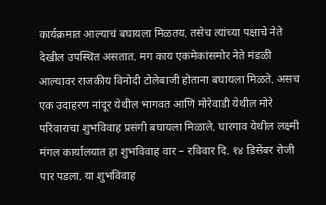कार्यक्रमात आल्याचं बघायला मिळतय. तसेच त्यांच्या पक्षाचे नेते देखील उपस्थित असतात. मग काय एकमेकांसमोर नेते मंडळी आल्यावर राजकीय विनोदी टोलेबाजी होताना बघायला मिळते. असच एक उदाहरण नांदूर येथील भागवत आणि मोरेवाडी येथील मोरे परिवाराचा शुभविवाह प्रसंगी बघायला मिळाले. घारगाव येथील लक्ष्मी मंगल कार्यालयात हा शुभविवाह वार – रविवार दि. १४ डिसेंबर रोजी पार पडला. या शुभविवाह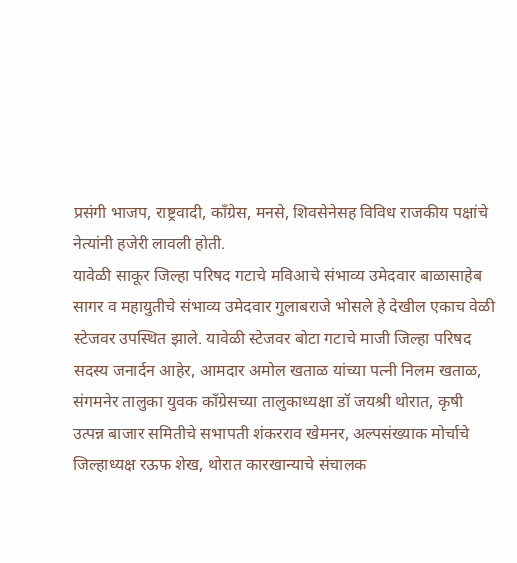प्रसंगी भाजप, राष्ट्रवादी, काँग्रेस, मनसे, शिवसेनेसह विविध राजकीय पक्षांचे नेत्यांनी हजेरी लावली होती.
यावेळी साकूर जिल्हा परिषद गटाचे मविआचे संभाव्य उमेदवार बाळासाहेब सागर व महायुतीचे संभाव्य उमेदवार गुलाबराजे भोसले हे देखील एकाच वेळी स्टेजवर उपस्थित झाले. यावेळी स्टेजवर बोटा गटाचे माजी जिल्हा परिषद सदस्य जनार्दन आहेर, आमदार अमोल खताळ यांच्या पत्नी निलम खताळ, संगमनेर तालुका युवक काँग्रेसच्या तालुकाध्यक्षा डॉ जयश्री थोरात, कृषी उत्पन्न बाजार समितीचे सभापती शंकरराव खेमनर, अल्पसंख्याक मोर्चाचे जिल्हाध्यक्ष रऊफ शेख, थोरात कारखान्याचे संचालक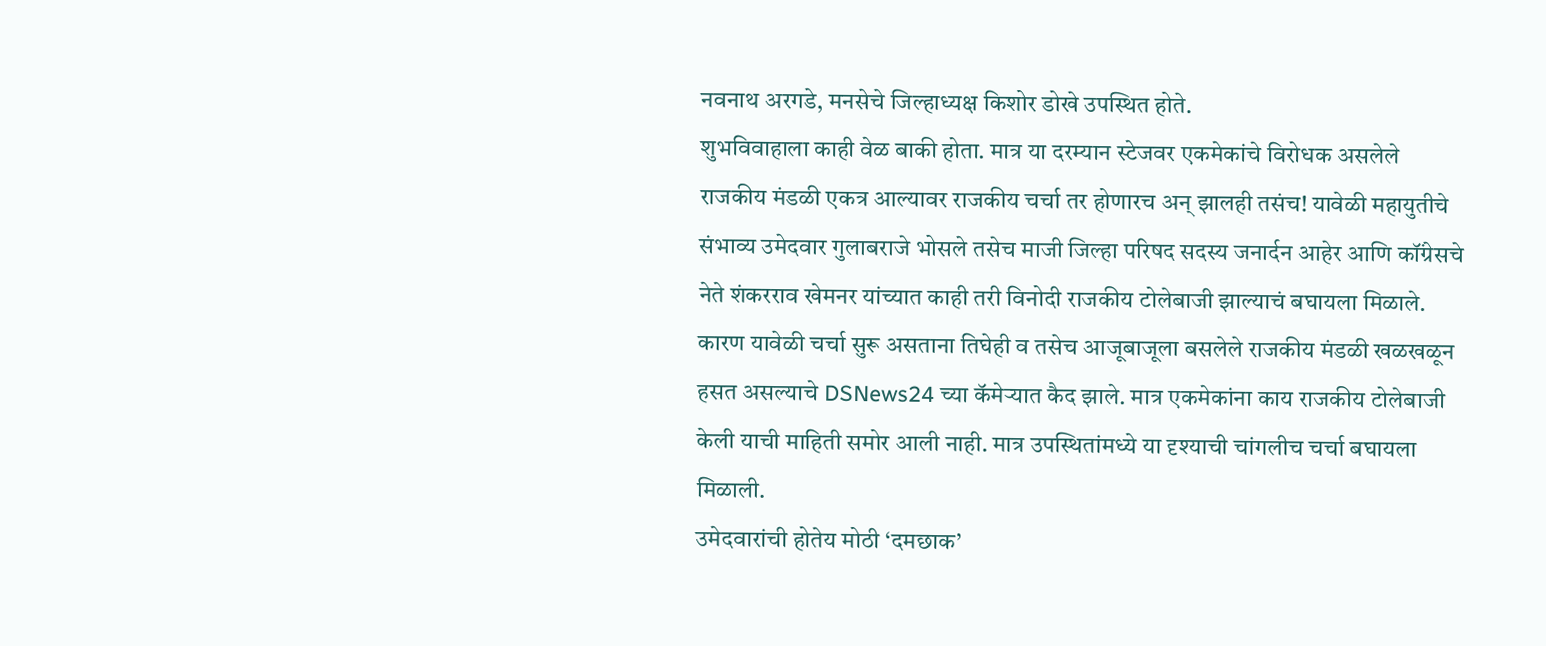नवनाथ अरगडे, मनसेचे जिल्हाध्यक्ष किशोर डोखे उपस्थित होते.
शुभविवाहाला काही वेळ बाकी होता. मात्र या दरम्यान स्टेजवर एकमेकांचे विरोधक असलेले राजकीय मंडळी एकत्र आल्यावर राजकीय चर्चा तर होणारच अन् झालही तसंच! यावेळी महायुतीचे संभाव्य उमेदवार गुलाबराजे भोसले तसेच माजी जिल्हा परिषद सदस्य जनार्दन आहेर आणि कॉंग्रेसचे नेते शंकरराव खेमनर यांच्यात काही तरी विनोदी राजकीय टोलेबाजी झाल्याचं बघायला मिळाले. कारण यावेळी चर्चा सुरू असताना तिघेही व तसेच आजूबाजूला बसलेले राजकीय मंडळी खळखळून हसत असल्याचे DSNews24 च्या कॅमेऱ्यात कैद झाले. मात्र एकमेकांना काय राजकीय टोलेबाजी केली याची माहिती समोर आली नाही. मात्र उपस्थितांमध्ये या दृश्याची चांगलीच चर्चा बघायला मिळाली.
उमेदवारांची होतेय मोठी ‘दमछाक’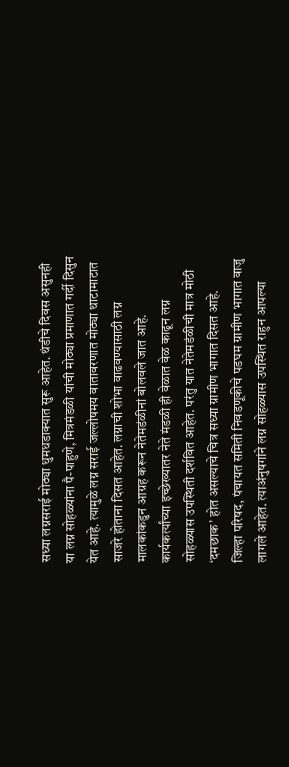सध्या लग्नसराई मोठ्या धुमधडाक्यात सुरू आहेत. थंडीचे दिवस असुनही या लग्न सोहळ्यांना पै-पाहुणे, मित्रमंडळी यांची मोठ्या प्रमाणात गर्दी दिसुन येत आहे. त्यामुळे लग्न सराई जल्लोषमय वातावरणात मोठ्या थाटामाटात साजरे होताना दिसत आहेत. लग्नाची शोभा वाढवण्यासाठी लग्न मालकांकडुन आग्रह करून नेतेमडंळीनां बोलवले जात आहे. कार्यकर्त्यांच्या इच्छेख्यातर नेते मंडळी ही वेळात वेळ काढून लग्न सोहळ्यास उपस्थिती दर्शवित आहेत. परंतु यात नेतेमडंळीची मात्र मोठी ‘दमछाक’ होत असल्याचे चित्र सध्या ग्रामीण भागात दिसत आहे.
जिल्हा परिषद, पंचायत समिती निवडणूकीचे पडघम ग्रामीण भागात वाजु लागले आहेत. त्याअंनुषगांने लग्न सोहळ्यास उपस्थित राहुन आपल्या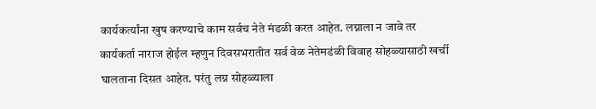कार्यकर्त्यांना खुष करण्याचे काम सर्वच नेते मंडळी करत आहेत. लग्नाला न जावे तर कार्यकर्ता नाराज होईल म्हणुन दिवसभरातीत सर्व वेळ नेतेमडंळी विवाह सोहळ्यासाठी खर्ची घालताना दिसत आहेत. परंतु लग्न सोहळ्याला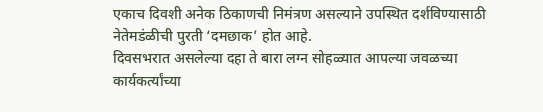एकाच दिवशी अनेक ठिकाणची निमंत्रण असल्याने उपस्थित दर्शविण्यासाठी नेतेमडंळीची पुरती ‘दमछाक’ होत आहे.
दिवसभरात असलेल्या दहा ते बारा लग्न सोहळ्यात आपल्या जवळच्या कार्यकर्त्यांच्या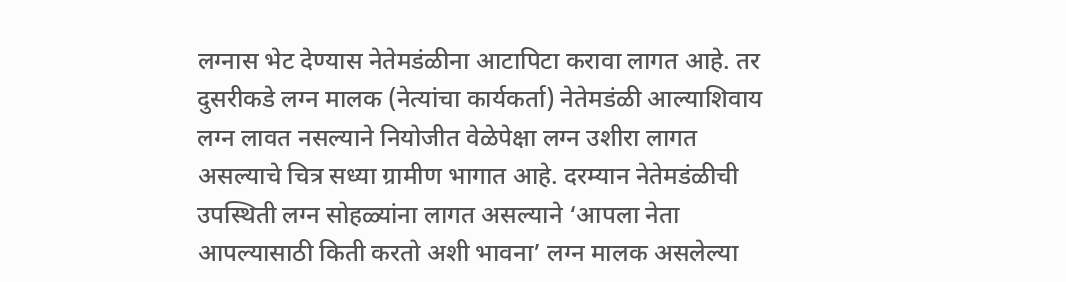लग्नास भेट देण्यास नेतेमडंळीना आटापिटा करावा लागत आहे. तर दुसरीकडे लग्न मालक (नेत्यांचा कार्यकर्ता) नेतेमडंळी आल्याशिवाय लग्न लावत नसल्याने नियोजीत वेळेपेक्षा लग्न उशीरा लागत असल्याचे चित्र सध्या ग्रामीण भागात आहे. दरम्यान नेतेमडंळीची उपस्थिती लग्न सोहळ्यांना लागत असल्याने ‘आपला नेता आपल्यासाठी किती करतो अशी भावना’ लग्न मालक असलेल्या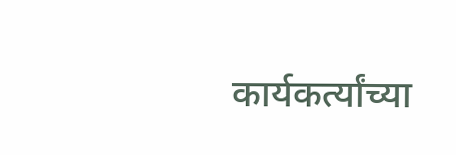कार्यकर्त्यांच्या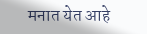मनात येत आहे